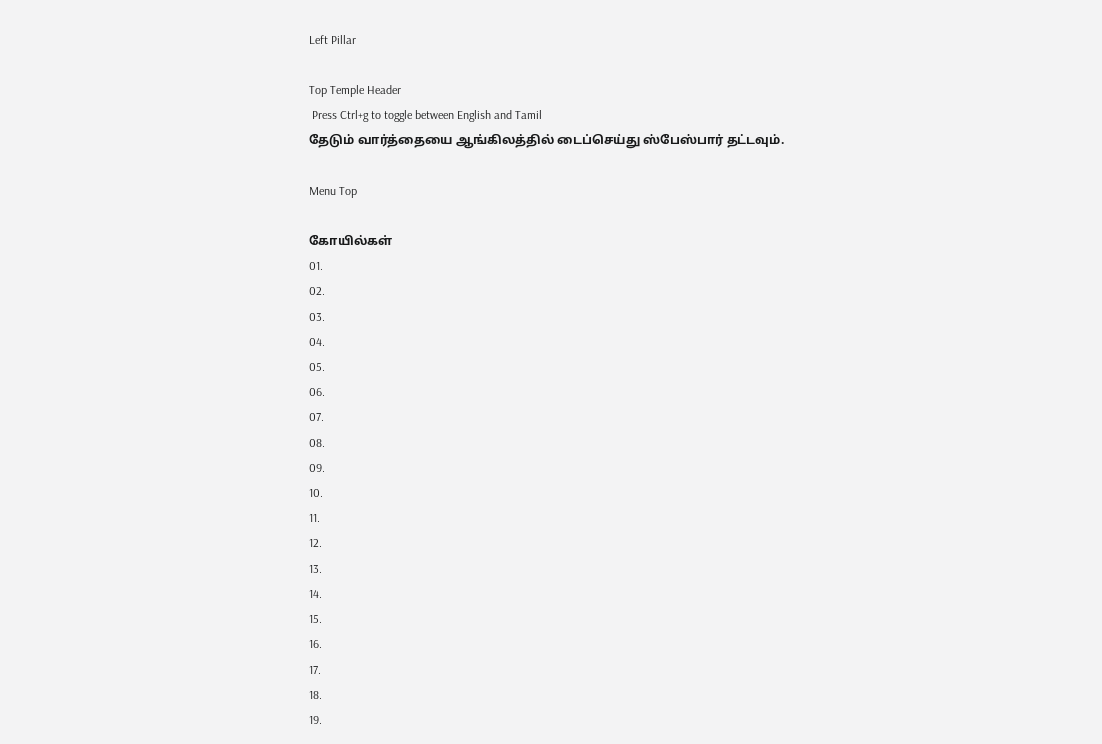Left Pillar

Top Temple Header
 Press Ctrl+g to toggle between English and Tamil
தேடும் வார்த்தையை ஆங்கிலத்தில் டைப்செய்து ஸ்பேஸ்பார் தட்டவும்.

Menu Top

கோயில்கள்
01.
02.
03.
04.
05.
06.
07.
08.
09.
10.
11.
12.
13.
14.
15.
16.
17.
18.
19.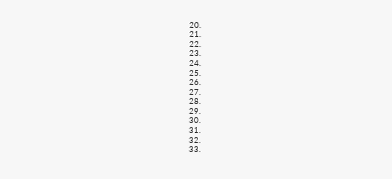20.
21.
22.
23.
24.
25.
26.
27.
28.
29.
30.
31.
32.
33.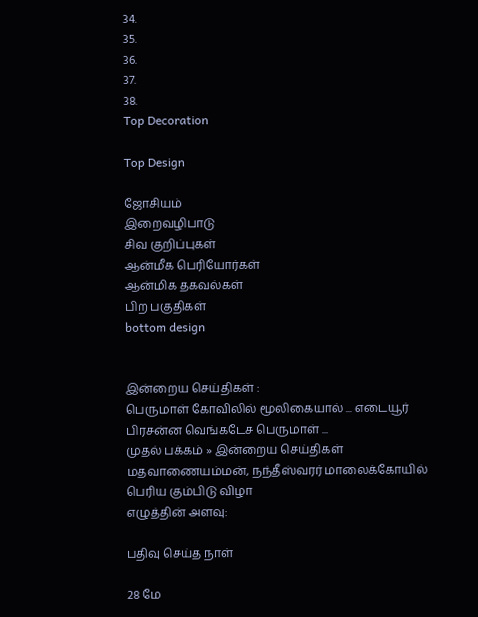34.
35.
36.
37.
38.
Top Decoration

Top Design

ஜோசியம்
இறைவழிபாடு
சிவ குறிப்புகள்
ஆன்மீக பெரியோர்கள்
ஆன்மிக தகவல்கள்
பிற பகுதிகள்
bottom design


இன்றைய செய்திகள் :
பெருமாள் கோவிலில் மூலிகையால் ... எடையூர் பிரசன்ன வெங்கடேச பெருமாள் ...
முதல் பக்கம் » இன்றைய செய்திகள்
மதவாணையம்மன், நந்தீஸ்வரர் மாலைக்கோயில் பெரிய கும்பிடு விழா
எழுத்தின் அளவு:

பதிவு செய்த நாள்

28 மே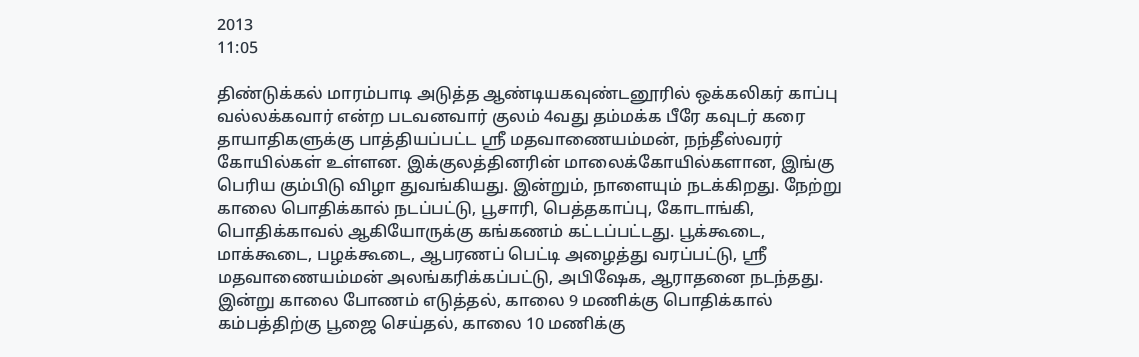2013
11:05

திண்டுக்கல் மாரம்பாடி அடுத்த ஆண்டியகவுண்டனூரில் ஒக்கலிகர் காப்பு வல்லக்கவார் என்ற படவனவார் குலம் 4வது தம்மக்க பீரே கவுடர் கரை தாயாதிகளுக்கு பாத்தியப்பட்ட ஸ்ரீ மதவாணையம்மன், நந்தீஸ்வரர் கோயில்கள் உள்ளன. இக்குலத்தினரின் மாலைக்கோயில்களான, இங்கு பெரிய கும்பிடு விழா துவங்கியது. இன்றும், நாளையும் நடக்கிறது. நேற்று காலை பொதிக்கால் நடப்பட்டு, பூசாரி, பெத்தகாப்பு, கோடாங்கி, பொதிக்காவல் ஆகியோருக்கு கங்கணம் கட்டப்பட்டது. பூக்கூடை, மாக்கூடை, பழக்கூடை, ஆபரணப் பெட்டி அழைத்து வரப்பட்டு, ஸ்ரீ மதவாணையம்மன் அலங்கரிக்கப்பட்டு, அபிஷேக, ஆராதனை நடந்தது. இன்று காலை போணம் எடுத்தல், காலை 9 மணிக்கு பொதிக்கால் கம்பத்திற்கு பூஜை செய்தல், காலை 10 மணிக்கு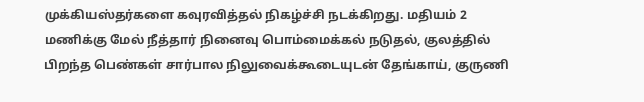முக்கியஸ்தர்களை கவுரவித்தல் நிகழ்ச்சி நடக்கிறது. மதியம் 2 மணிக்கு மேல் நீத்தார் நினைவு பொம்மைக்கல் நடுதல், குலத்தில் பிறந்த பெண்கள் சார்பால நிலுவைக்கூடையுடன் தேங்காய், குருணி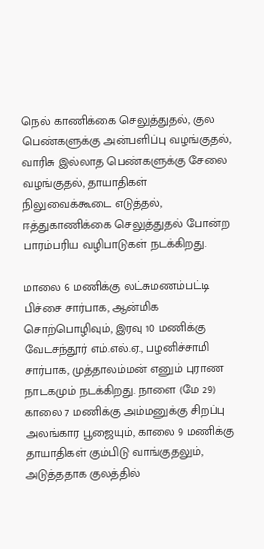நெல் காணிக்கை செலுத்துதல், குல பெண்களுக்கு அன்பளிப்பு வழங்குதல், வாரிசு இல்லாத பெண்களுக்கு சேலை வழங்குதல், தாயாதிகள் நிலுவைக்கூடை எடுத்தல், ஈத்துகாணிக்கை செலுத்துதல் போன்ற பாரம்பரிய வழிபாடுகள் நடக்கிறது.

மாலை 6 மணிக்கு லட்சுமணம்பட்டி பிச்சை சார்பாக, ஆன்மிக சொற்பொழிவும், இரவு 10 மணிக்கு வேடசந்தூர் எம்.எல்.ஏ., பழனிச்சாமி சார்பாக, முத்தாலம்மன் எனும் புராண நாடகமும் நடக்கிறது. நாளை (மே 29) காலை 7 மணிக்கு அம்மனுக்கு சிறப்பு அலங்கார பூஜையும், காலை 9 மணிக்கு தாயாதிகள் கும்பிடு வாங்குதலும், அடுத்ததாக குலத்தில்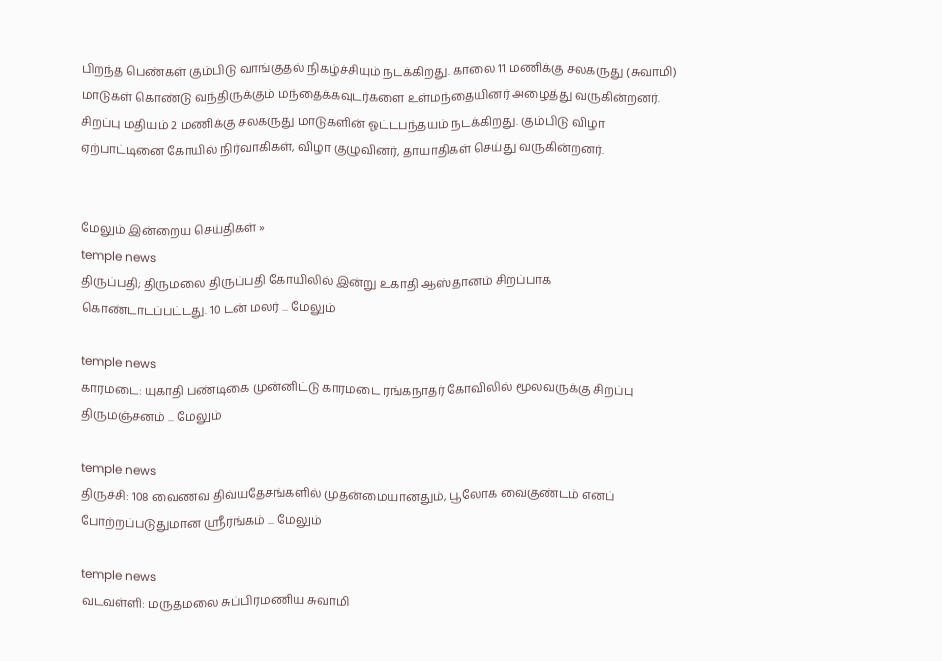பிறந்த பெண்கள் கும்பிடு வாங்குதல் நிகழ்ச்சியும் நடக்கிறது. காலை 11 மணிக்கு சலகருது (சுவாமி) மாடுகள் கொண்டு வந்திருக்கும் மந்தைக்கவுடர்களை உள்மந்தையினர் அழைத்து வருகின்றனர். சிறப்பு மதியம் 2 மணிக்கு சலகருது மாடுகளின் ஓட்டபந்தயம் நடக்கிறது. கும்பிடு விழா ஏற்பாட்டினை கோயில் நிர்வாகிகள், விழா குழுவினர், தாயாதிகள் செய்து வருகின்றனர்.


மேலும் இன்றைய செய்திகள் »
temple news
திருப்பதி; திருமலை திருப்பதி கோயிலில் இன்று உகாதி ஆஸ்தானம் சிறப்பாக கொண்டாடப்பட்டது. 10 டன் மலர் ... மேலும்

temple news
காரமடை: யுகாதி பண்டிகை முன்னிட்டு காரமடை ரங்கநாதர் கோவிலில் மூலவருக்கு சிறப்பு திருமஞ்சனம் ... மேலும்

temple news
திருச்சி: 108 வைணவ திவ்யதேசங்களில் முதன்மையானதும், பூலோக வைகுண்டம் எனப் போற்றப்படுதுமான ஸ்ரீரங்கம் ... மேலும்

temple news
வடவள்ளி: மருதமலை சுப்பிரமணிய சுவாமி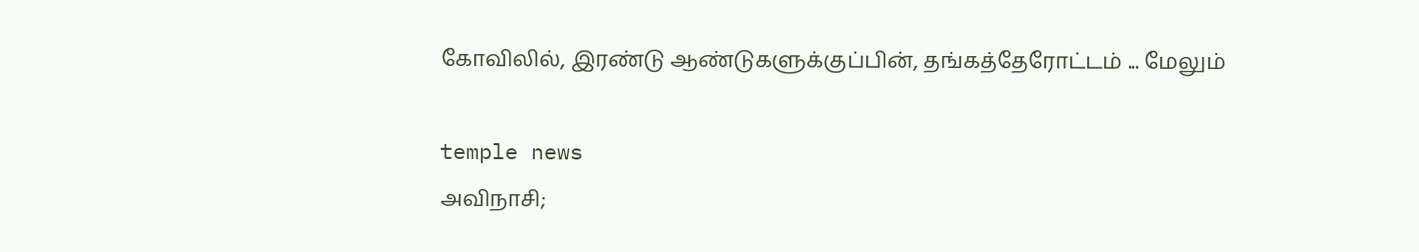கோவிலில், இரண்டு ஆண்டுகளுக்குப்பின், தங்கத்தேரோட்டம் ... மேலும்

temple news
அவிநாசி;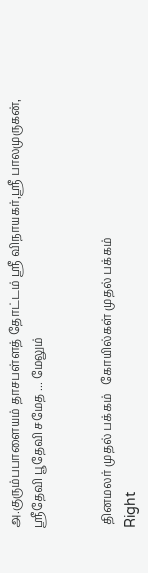அ.குரும்பபாளையம் தாசபள்ளத் தோட்டம் ஸ்ரீ விநாயகர்,ஸ்ரீ பாலமுருகன், ஸ்ரீதேவி பூதேவி சமேத ... மேலும்


 தினமலர் முதல் பக்கம்   கோயில்கள் முதல் பக்கம்
Right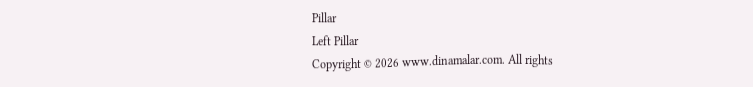Pillar
Left Pillar
Copyright © 2026 www.dinamalar.com. All rights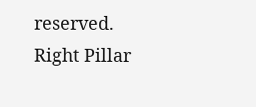reserved.
Right Pillar